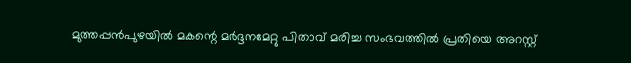മുത്തപ്പൻപുഴയിൽ മകന്റെ മർദ്ദനമേറ്റു പിതാവ് മരിച്ച സംഭവത്തിൽ പ്രതിയെ അറസ്റ്റ്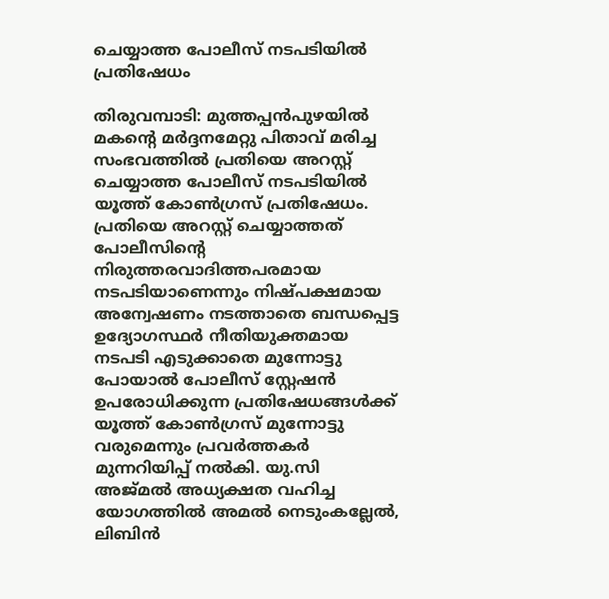ചെയ്യാത്ത പോലീസ് നടപടിയിൽ പ്രതിഷേധം

തിരുവമ്പാടി: മുത്തപ്പൻപുഴയിൽ മകന്റെ മർദ്ദനമേറ്റു പിതാവ് മരിച്ച സംഭവത്തിൽ പ്രതിയെ അറസ്റ്റ് ചെയ്യാത്ത പോലീസ് നടപടിയിൽ യൂത്ത് കോൺഗ്രസ് പ്രതിഷേധം. പ്രതിയെ അറസ്റ്റ് ചെയ്യാത്തത് പോലീസിന്റെ നിരുത്തരവാദിത്തപരമായ നടപടിയാണെന്നും നിഷ്പക്ഷമായ അന്വേഷണം നടത്താതെ ബന്ധപ്പെട്ട ഉദ്യോഗസ്ഥർ നീതിയുക്തമായ നടപടി എടുക്കാതെ മുന്നോട്ടു പോയാൽ പോലീസ് സ്റ്റേഷൻ ഉപരോധിക്കുന്ന പ്രതിഷേധങ്ങൾക്ക് യൂത്ത് കോൺഗ്രസ് മുന്നോട്ടു വരുമെന്നും പ്രവർത്തകർ മുന്നറിയിപ്പ് നൽകി. യു.സി അജ്മൽ അധ്യക്ഷത വഹിച്ച യോഗത്തിൽ അമൽ നെടുംകല്ലേൽ, ലിബിൻ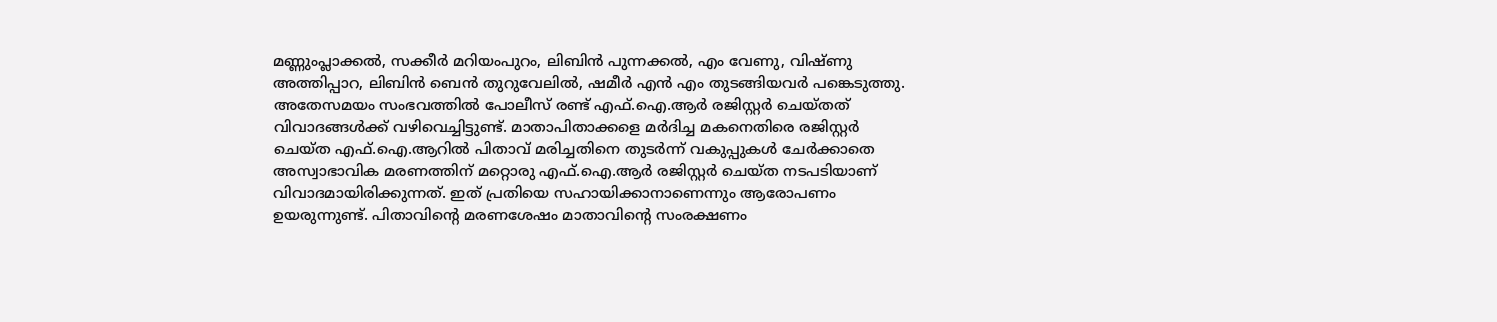മണ്ണുംപ്ലാക്കൽ, സക്കീർ മറിയംപുറം, ലിബിൻ പുന്നക്കൽ, എം വേണു, വിഷ്ണു അത്തിപ്പാറ, ലിബിൻ ബെൻ തുറുവേലിൽ, ഷമീർ എൻ എം തുടങ്ങിയവർ പങ്കെടുത്തു.
അതേസമയം സംഭവത്തിൽ പോലീസ് രണ്ട് എഫ്.ഐ.ആർ രജിസ്റ്റർ ചെയ്തത് വിവാദങ്ങൾക്ക് വഴിവെച്ചിട്ടുണ്ട്. മാതാപിതാക്കളെ മർദിച്ച മകനെതിരെ രജിസ്റ്റർ ചെയ്ത എഫ്.ഐ.ആറിൽ പിതാവ് മരിച്ചതിനെ തുടർന്ന് വകുപ്പുകൾ ചേർക്കാതെ അസ്വാഭാവിക മരണത്തിന് മറ്റൊരു എഫ്.ഐ.ആർ രജിസ്റ്റർ ചെയ്ത നടപടിയാണ് വിവാദമായിരിക്കുന്നത്. ഇത് പ്രതിയെ സഹായിക്കാനാണെന്നും ആരോപണം ഉയരുന്നുണ്ട്. പിതാവിന്റെ മരണശേഷം മാതാവിന്റെ സംരക്ഷണം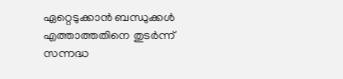ഏറ്റെടുക്കാൻ ബന്ധുക്കൾ എത്താത്തതിനെ തുടർന്ന് സന്നദ്ധ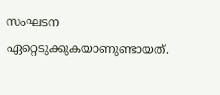സംഘടന ഏറ്റെടുക്കുകയാണുണ്ടായത്.